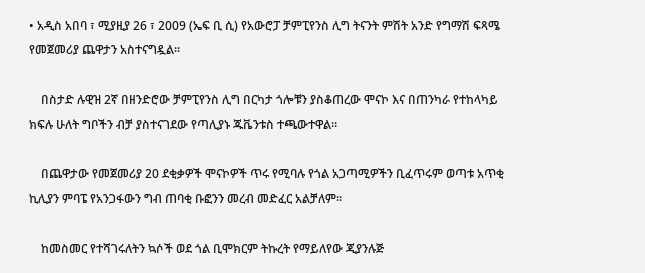• አዲስ አበባ ፣ ሚያዚያ 26 ፣ 2009 (ኤፍ ቢ ሲ) የአውሮፓ ቻምፒየንስ ሊግ ትናንት ምሽት አንድ የግማሽ ፍጻሜ የመጀመሪያ ጨዋታን አስተናግዷል።

    በስታድ ሉዊዝ 2ኛ በዘንድሮው ቻምፒየንስ ሊግ በርካታ ጎሎቹን ያስቆጠረው ሞናኮ እና በጠንካራ የተከላካይ ክፍሉ ሁለት ግቦችን ብቻ ያስተናገደው የጣሊያኑ ጁቬንቱስ ተጫውተዋል።

    በጨዋታው የመጀመሪያ 20 ደቂቃዎች ሞናኮዎች ጥሩ የሚባሉ የጎል አጋጣሚዎችን ቢፈጥሩም ወጣቱ አጥቂ ኪሊያን ምባፔ የአንጋፋውን ግብ ጠባቂ ቡፎንን መረብ መድፈር አልቻለም።

    ከመስመር የተሻገሩለትን ኳሶች ወደ ጎል ቢሞክርም ትኩረት የማይለየው ጂያንሉጅ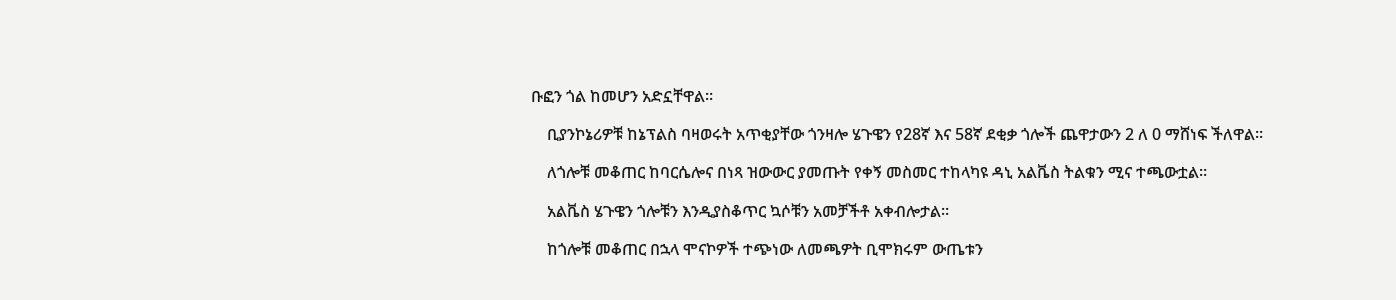ቡፎን ጎል ከመሆን አድኗቸዋል።

    ቢያንኮኔሪዎቹ ከኔፕልስ ባዛወሩት አጥቂያቸው ጎንዛሎ ሄጉዌን የ28ኛ እና 58ኛ ደቂቃ ጎሎች ጨዋታውን 2 ለ 0 ማሸነፍ ችለዋል።

    ለጎሎቹ መቆጠር ከባርሴሎና በነጻ ዝውውር ያመጡት የቀኝ መስመር ተከላካዩ ዳኒ አልቬስ ትልቁን ሚና ተጫውቷል።

    አልቬስ ሄጉዌን ጎሎቹን እንዲያስቆጥር ኳሶቹን አመቻችቶ አቀብሎታል።

    ከጎሎቹ መቆጠር በኋላ ሞናኮዎች ተጭነው ለመጫዎት ቢሞክሩም ውጤቱን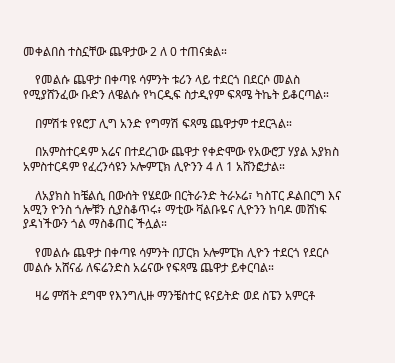መቀልበስ ተስኗቸው ጨዋታው 2 ለ 0 ተጠናቋል።

    የመልሱ ጨዋታ በቀጣዩ ሳምንት ቱሪን ላይ ተደርጎ በደርሶ መልስ የሚያሸንፈው ቡድን ለዌልሱ የካርዲፍ ስታዲየም ፍጻሜ ትኬት ይቆርጣል።

    በምሽቱ የዩሮፓ ሊግ አንድ የግማሽ ፍጻሜ ጨዋታም ተደርጓል።

    በአምስተርዳም አሬና በተደረገው ጨዋታ የቀድሞው የአውሮፓ ሃያል አያክስ አምስተርዳም የፈረንሳዩን ኦሎምፒክ ሊዮንን 4 ለ 1 አሸንፎታል።

    ለአያክስ ከቼልሲ በውሰት የሄደው በርትራንድ ትራኦሬ፣ ካስፐር ዶልበርግ እና አሚን ዮንስ ጎሎቹን ሲያስቆጥሩ፥ ማቲው ቫልቡዬና ሊዮንን ከባዶ መሸነፍ ያዳነችውን ጎል ማስቆጠር ችሏል።

    የመልሱ ጨዋታ በቀጣዩ ሳምንት በፓርክ ኦሎምፒክ ሊዮን ተደርጎ የደርሶ መልሱ አሸናፊ ለፍሬንድስ አሬናው የፍጻሜ ጨዋታ ይቀርባል።

    ዛሬ ምሽት ደግሞ የእንግሊዙ ማንቼስተር ዩናይትድ ወደ ስፔን አምርቶ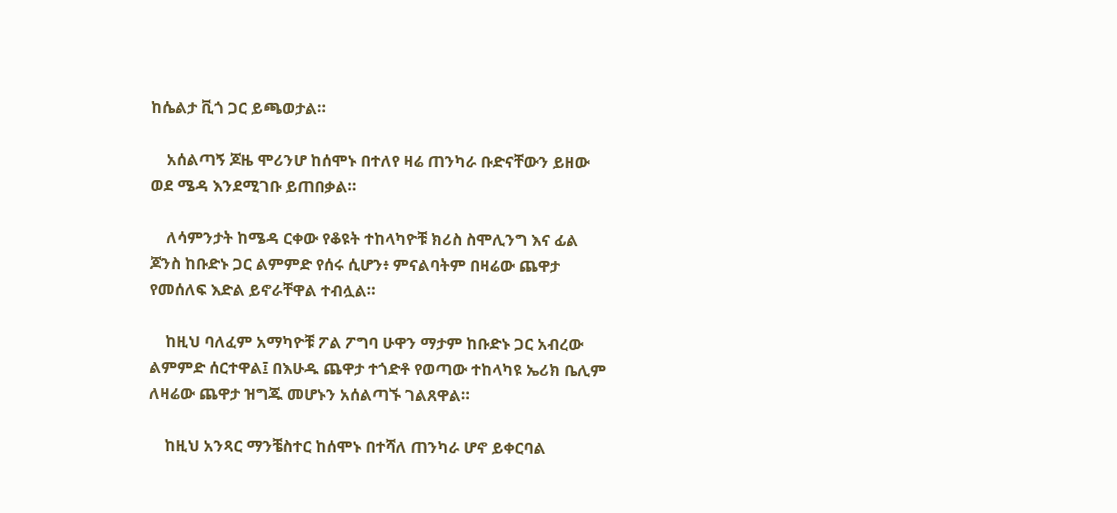ከሴልታ ቪጎ ጋር ይጫወታል።

    አሰልጣኝ ጆዜ ሞሪንሆ ከሰሞኑ በተለየ ዛሬ ጠንካራ ቡድናቸውን ይዘው ወደ ሜዳ እንደሚገቡ ይጠበቃል።

    ለሳምንታት ከሜዳ ርቀው የቆዩት ተከላካዮቹ ክሪስ ስሞሊንግ እና ፊል ጆንስ ከቡድኑ ጋር ልምምድ የሰሩ ሲሆን፥ ምናልባትም በዛሬው ጨዋታ የመሰለፍ እድል ይኖራቸዋል ተብሏል።

    ከዚህ ባለፈም አማካዮቹ ፖል ፖግባ ሁዋን ማታም ከቡድኑ ጋር አብረው ልምምድ ሰርተዋል፤ በእሁዱ ጨዋታ ተጎድቶ የወጣው ተከላካዩ ኤሪክ ቤሊም ለዛሬው ጨዋታ ዝግጁ መሆኑን አሰልጣኙ ገልጸዋል።

    ከዚህ አንጻር ማንቼስተር ከሰሞኑ በተሻለ ጠንካራ ሆኖ ይቀርባል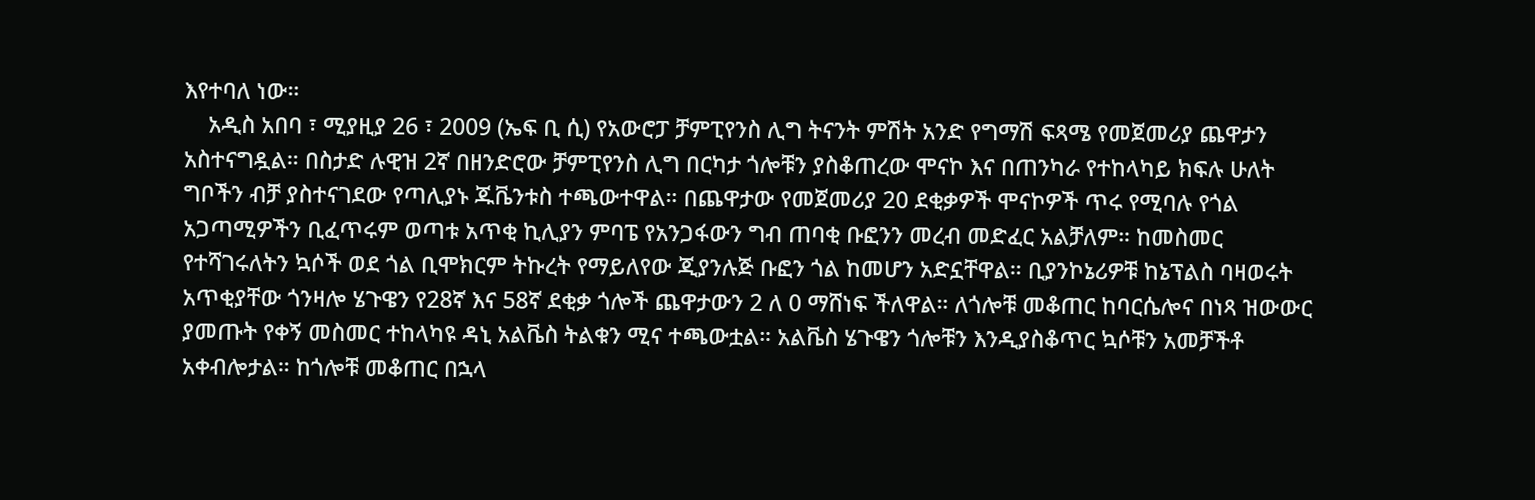እየተባለ ነው።
    አዲስ አበባ ፣ ሚያዚያ 26 ፣ 2009 (ኤፍ ቢ ሲ) የአውሮፓ ቻምፒየንስ ሊግ ትናንት ምሽት አንድ የግማሽ ፍጻሜ የመጀመሪያ ጨዋታን አስተናግዷል። በስታድ ሉዊዝ 2ኛ በዘንድሮው ቻምፒየንስ ሊግ በርካታ ጎሎቹን ያስቆጠረው ሞናኮ እና በጠንካራ የተከላካይ ክፍሉ ሁለት ግቦችን ብቻ ያስተናገደው የጣሊያኑ ጁቬንቱስ ተጫውተዋል። በጨዋታው የመጀመሪያ 20 ደቂቃዎች ሞናኮዎች ጥሩ የሚባሉ የጎል አጋጣሚዎችን ቢፈጥሩም ወጣቱ አጥቂ ኪሊያን ምባፔ የአንጋፋውን ግብ ጠባቂ ቡፎንን መረብ መድፈር አልቻለም። ከመስመር የተሻገሩለትን ኳሶች ወደ ጎል ቢሞክርም ትኩረት የማይለየው ጂያንሉጅ ቡፎን ጎል ከመሆን አድኗቸዋል። ቢያንኮኔሪዎቹ ከኔፕልስ ባዛወሩት አጥቂያቸው ጎንዛሎ ሄጉዌን የ28ኛ እና 58ኛ ደቂቃ ጎሎች ጨዋታውን 2 ለ 0 ማሸነፍ ችለዋል። ለጎሎቹ መቆጠር ከባርሴሎና በነጻ ዝውውር ያመጡት የቀኝ መስመር ተከላካዩ ዳኒ አልቬስ ትልቁን ሚና ተጫውቷል። አልቬስ ሄጉዌን ጎሎቹን እንዲያስቆጥር ኳሶቹን አመቻችቶ አቀብሎታል። ከጎሎቹ መቆጠር በኋላ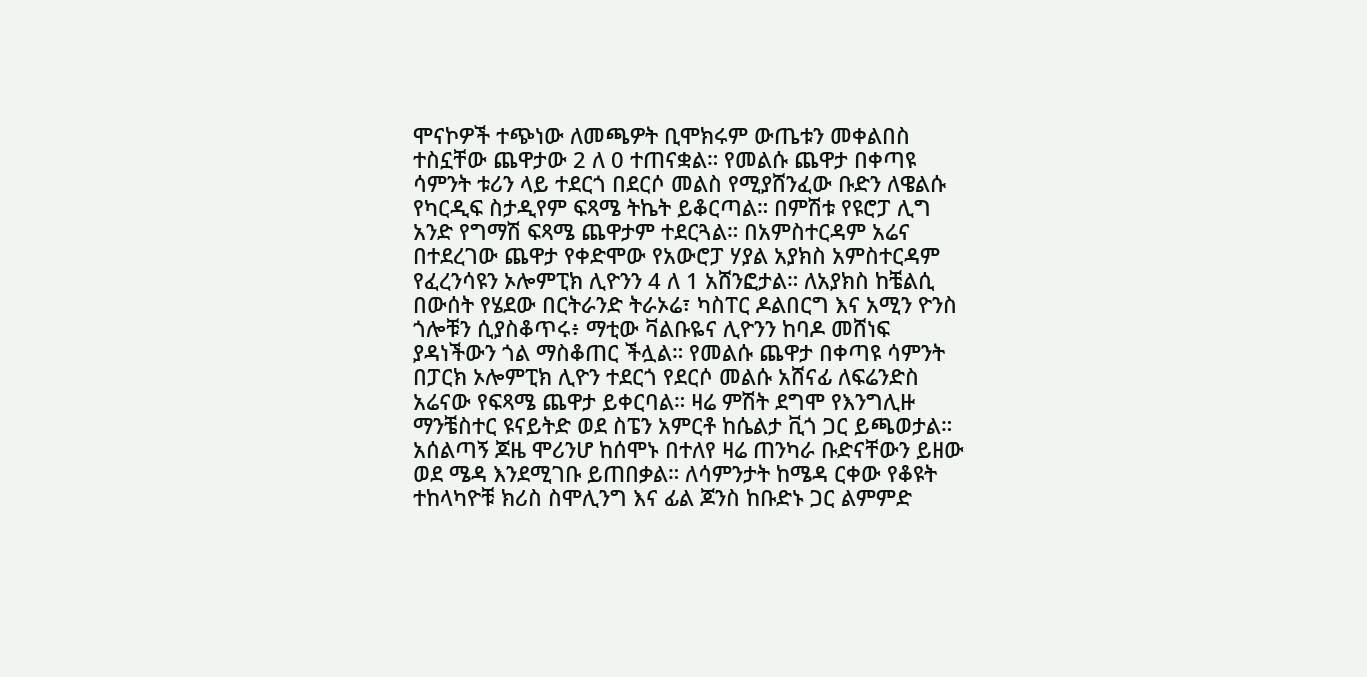ሞናኮዎች ተጭነው ለመጫዎት ቢሞክሩም ውጤቱን መቀልበስ ተስኗቸው ጨዋታው 2 ለ 0 ተጠናቋል። የመልሱ ጨዋታ በቀጣዩ ሳምንት ቱሪን ላይ ተደርጎ በደርሶ መልስ የሚያሸንፈው ቡድን ለዌልሱ የካርዲፍ ስታዲየም ፍጻሜ ትኬት ይቆርጣል። በምሽቱ የዩሮፓ ሊግ አንድ የግማሽ ፍጻሜ ጨዋታም ተደርጓል። በአምስተርዳም አሬና በተደረገው ጨዋታ የቀድሞው የአውሮፓ ሃያል አያክስ አምስተርዳም የፈረንሳዩን ኦሎምፒክ ሊዮንን 4 ለ 1 አሸንፎታል። ለአያክስ ከቼልሲ በውሰት የሄደው በርትራንድ ትራኦሬ፣ ካስፐር ዶልበርግ እና አሚን ዮንስ ጎሎቹን ሲያስቆጥሩ፥ ማቲው ቫልቡዬና ሊዮንን ከባዶ መሸነፍ ያዳነችውን ጎል ማስቆጠር ችሏል። የመልሱ ጨዋታ በቀጣዩ ሳምንት በፓርክ ኦሎምፒክ ሊዮን ተደርጎ የደርሶ መልሱ አሸናፊ ለፍሬንድስ አሬናው የፍጻሜ ጨዋታ ይቀርባል። ዛሬ ምሽት ደግሞ የእንግሊዙ ማንቼስተር ዩናይትድ ወደ ስፔን አምርቶ ከሴልታ ቪጎ ጋር ይጫወታል። አሰልጣኝ ጆዜ ሞሪንሆ ከሰሞኑ በተለየ ዛሬ ጠንካራ ቡድናቸውን ይዘው ወደ ሜዳ እንደሚገቡ ይጠበቃል። ለሳምንታት ከሜዳ ርቀው የቆዩት ተከላካዮቹ ክሪስ ስሞሊንግ እና ፊል ጆንስ ከቡድኑ ጋር ልምምድ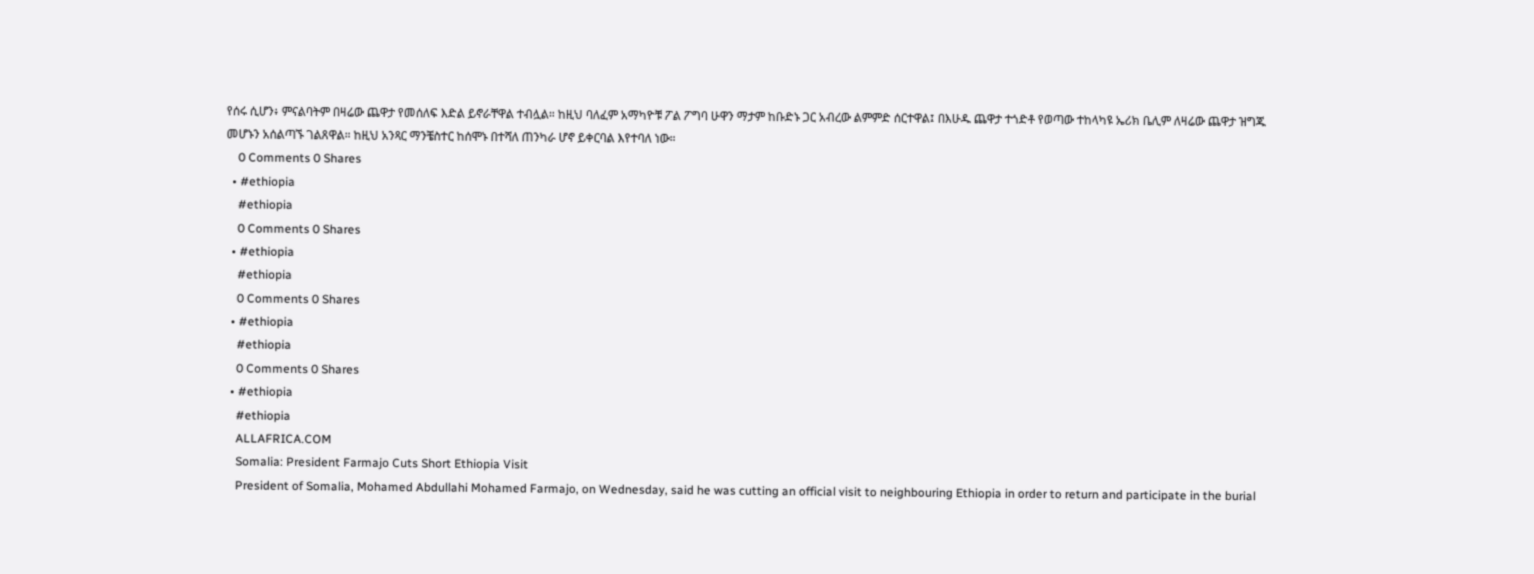የሰሩ ሲሆን፥ ምናልባትም በዛሬው ጨዋታ የመሰለፍ እድል ይኖራቸዋል ተብሏል። ከዚህ ባለፈም አማካዮቹ ፖል ፖግባ ሁዋን ማታም ከቡድኑ ጋር አብረው ልምምድ ሰርተዋል፤ በእሁዱ ጨዋታ ተጎድቶ የወጣው ተከላካዩ ኤሪክ ቤሊም ለዛሬው ጨዋታ ዝግጁ መሆኑን አሰልጣኙ ገልጸዋል። ከዚህ አንጻር ማንቼስተር ከሰሞኑ በተሻለ ጠንካራ ሆኖ ይቀርባል እየተባለ ነው።
    0 Comments 0 Shares
  • #ethiopia
    #ethiopia
    0 Comments 0 Shares
  • #ethiopia
    #ethiopia
    0 Comments 0 Shares
  • #ethiopia
    #ethiopia
    0 Comments 0 Shares
  • #ethiopia
    #ethiopia
    ALLAFRICA.COM
    Somalia: President Farmajo Cuts Short Ethiopia Visit
    President of Somalia, Mohamed Abdullahi Mohamed Farmajo, on Wednesday, said he was cutting an official visit to neighbouring Ethiopia in order to return and participate in the burial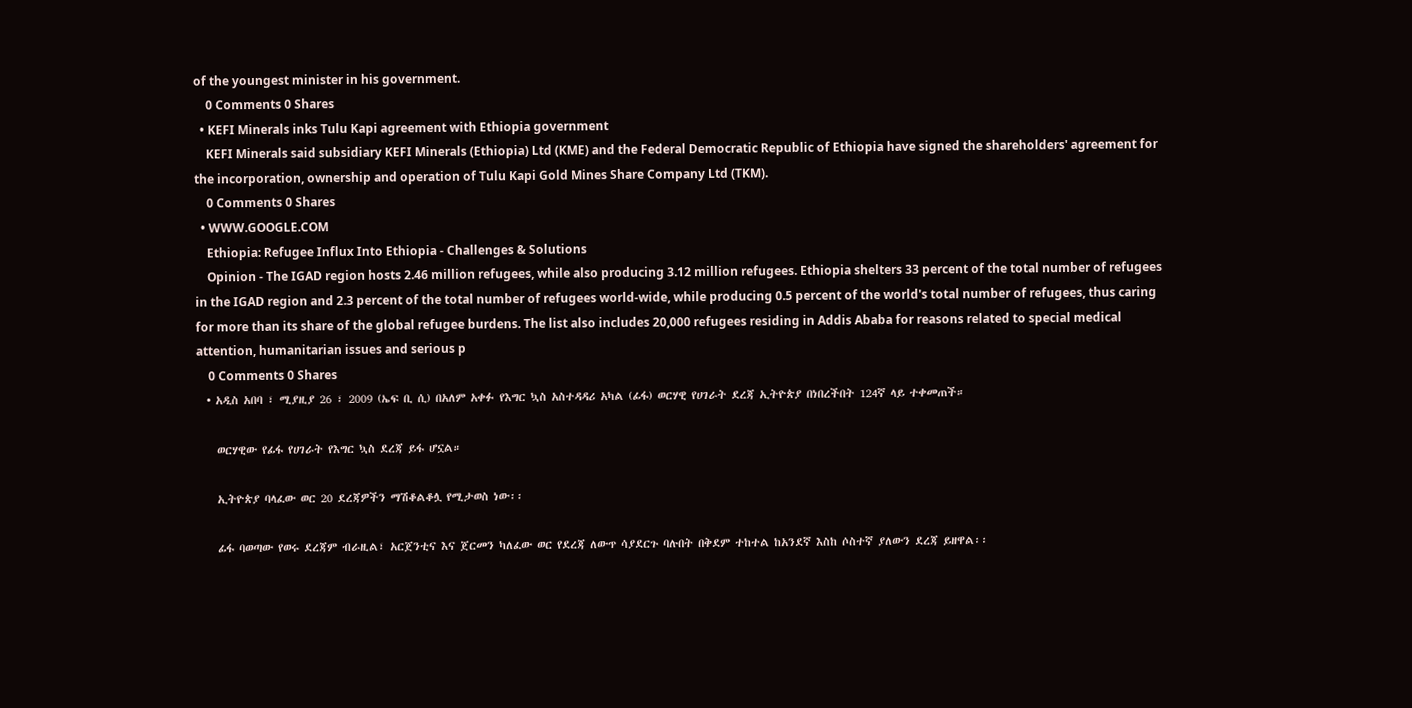of the youngest minister in his government.
    0 Comments 0 Shares
  • KEFI Minerals inks Tulu Kapi agreement with Ethiopia government
    KEFI Minerals said subsidiary KEFI Minerals (Ethiopia) Ltd (KME) and the Federal Democratic Republic of Ethiopia have signed the shareholders' agreement for the incorporation, ownership and operation of Tulu Kapi Gold Mines Share Company Ltd (TKM).
    0 Comments 0 Shares
  • WWW.GOOGLE.COM
    Ethiopia: Refugee Influx Into Ethiopia - Challenges & Solutions
    Opinion - The IGAD region hosts 2.46 million refugees, while also producing 3.12 million refugees. Ethiopia shelters 33 percent of the total number of refugees in the IGAD region and 2.3 percent of the total number of refugees world-wide, while producing 0.5 percent of the world's total number of refugees, thus caring for more than its share of the global refugee burdens. The list also includes 20,000 refugees residing in Addis Ababa for reasons related to special medical attention, humanitarian issues and serious p
    0 Comments 0 Shares
  • አዲስ አበባ ፣ ሚያዚያ 26 ፣ 2009 (ኤፍ ቢ ሲ) በአለም አቀፉ የእግር ኳስ አስተዳዳሪ አካል (ፊፋ) ወርሃዊ የሀገራት ደረጃ ኢትዮጵያ በነበረችበት 124ኛ ላይ ተቀመጠች።

    ወርሃዊው የፊፋ የሀገራት የእግር ኳስ ደረጃ ይፋ ሆኗል።

    ኢትዮጵያ ባላፈው ወር 20 ደረጃዎችን ማሽቆልቆሏ የሚታወስ ነው፡፡

    ፊፋ ባወጣው የወሩ ደረጃም ብራዚል፣ አርጀንቲና እና ጀርመን ካለፈው ወር የደረጃ ለውጥ ሳያደርጉ ባሉበት በቅደም ተከተል ከአንደኛ እስከ ሶስተኛ ያለውን ደረጃ ይዘዋል፡፡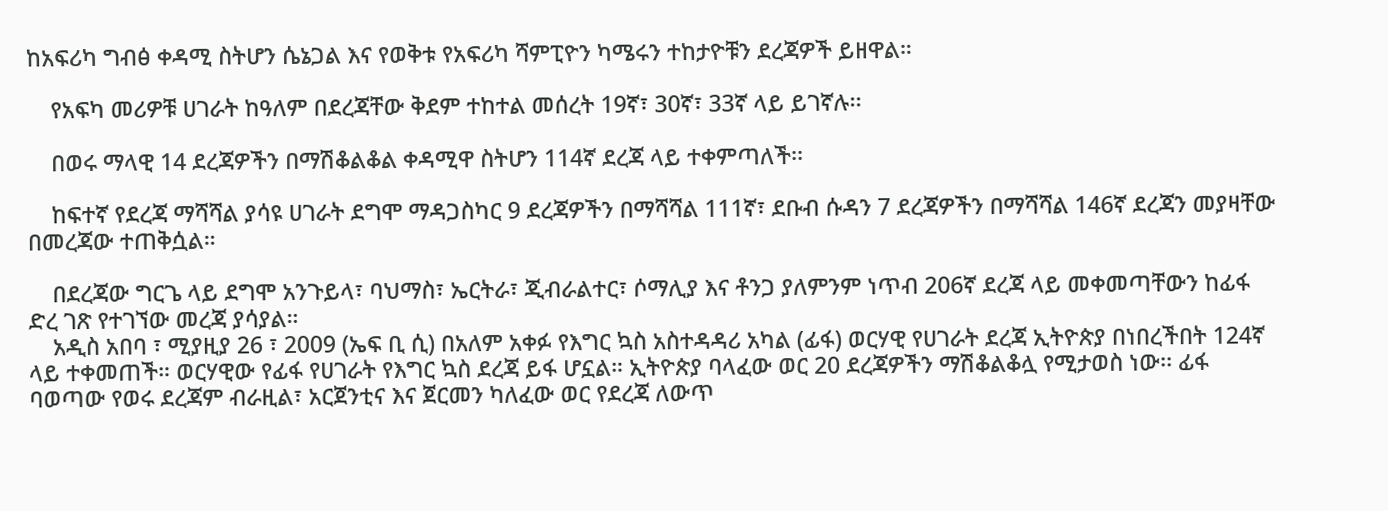ከአፍሪካ ግብፅ ቀዳሚ ስትሆን ሴኔጋል እና የወቅቱ የአፍሪካ ሻምፒዮን ካሜሩን ተከታዮቹን ደረጃዎች ይዘዋል።

    የአፍካ መሪዎቹ ሀገራት ከዓለም በደረጃቸው ቅደም ተከተል መሰረት 19ኛ፣ 30ኛ፣ 33ኛ ላይ ይገኛሉ፡፡

    በወሩ ማላዊ 14 ደረጃዎችን በማሽቆልቆል ቀዳሚዋ ስትሆን 114ኛ ደረጃ ላይ ተቀምጣለች፡፡

    ከፍተኛ የደረጃ ማሻሻል ያሳዩ ሀገራት ደግሞ ማዳጋስካር 9 ደረጃዎችን በማሻሻል 111ኛ፣ ደቡብ ሱዳን 7 ደረጃዎችን በማሻሻል 146ኛ ደረጃን መያዛቸው በመረጃው ተጠቅሷል።

    በደረጃው ግርጌ ላይ ደግሞ አንጉይላ፣ ባህማስ፣ ኤርትራ፣ ጂብራልተር፣ ሶማሊያ እና ቶንጋ ያለምንም ነጥብ 206ኛ ደረጃ ላይ መቀመጣቸውን ከፊፋ ድረ ገጽ የተገኘው መረጃ ያሳያል።
    አዲስ አበባ ፣ ሚያዚያ 26 ፣ 2009 (ኤፍ ቢ ሲ) በአለም አቀፉ የእግር ኳስ አስተዳዳሪ አካል (ፊፋ) ወርሃዊ የሀገራት ደረጃ ኢትዮጵያ በነበረችበት 124ኛ ላይ ተቀመጠች። ወርሃዊው የፊፋ የሀገራት የእግር ኳስ ደረጃ ይፋ ሆኗል። ኢትዮጵያ ባላፈው ወር 20 ደረጃዎችን ማሽቆልቆሏ የሚታወስ ነው፡፡ ፊፋ ባወጣው የወሩ ደረጃም ብራዚል፣ አርጀንቲና እና ጀርመን ካለፈው ወር የደረጃ ለውጥ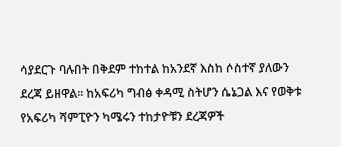ሳያደርጉ ባሉበት በቅደም ተከተል ከአንደኛ እስከ ሶስተኛ ያለውን ደረጃ ይዘዋል፡፡ ከአፍሪካ ግብፅ ቀዳሚ ስትሆን ሴኔጋል እና የወቅቱ የአፍሪካ ሻምፒዮን ካሜሩን ተከታዮቹን ደረጃዎች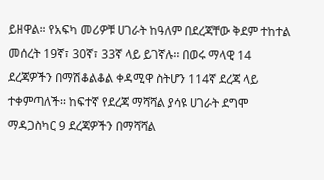ይዘዋል። የአፍካ መሪዎቹ ሀገራት ከዓለም በደረጃቸው ቅደም ተከተል መሰረት 19ኛ፣ 30ኛ፣ 33ኛ ላይ ይገኛሉ፡፡ በወሩ ማላዊ 14 ደረጃዎችን በማሽቆልቆል ቀዳሚዋ ስትሆን 114ኛ ደረጃ ላይ ተቀምጣለች፡፡ ከፍተኛ የደረጃ ማሻሻል ያሳዩ ሀገራት ደግሞ ማዳጋስካር 9 ደረጃዎችን በማሻሻል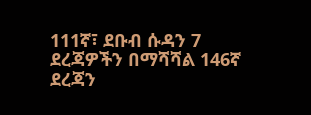111ኛ፣ ደቡብ ሱዳን 7 ደረጃዎችን በማሻሻል 146ኛ ደረጃን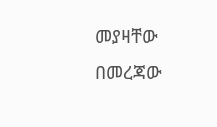መያዛቸው በመረጃው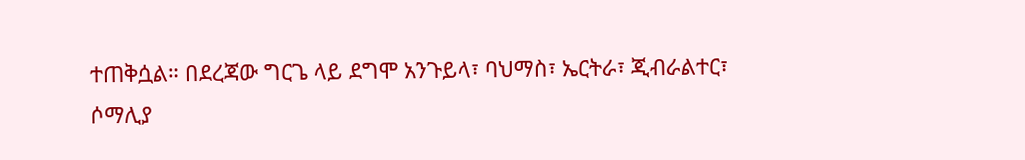ተጠቅሷል። በደረጃው ግርጌ ላይ ደግሞ አንጉይላ፣ ባህማስ፣ ኤርትራ፣ ጂብራልተር፣ ሶማሊያ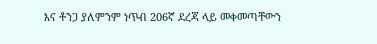እና ቶንጋ ያለምንም ነጥብ 206ኛ ደረጃ ላይ መቀመጣቸውን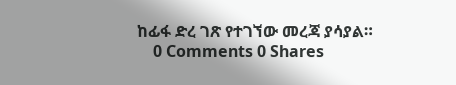ከፊፋ ድረ ገጽ የተገኘው መረጃ ያሳያል።
    0 Comments 0 Shares